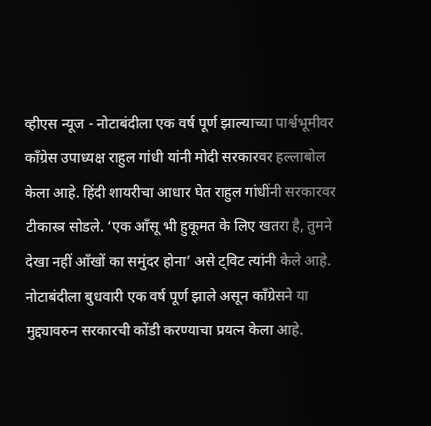व्हीएस न्यूज - नोटाबंदीला एक वर्ष पूर्ण झाल्याच्या पार्श्वभूमीवर काँग्रेस उपाध्यक्ष राहुल गांधी यांनी मोदी सरकारवर हल्लाबोल केला आहे. हिंदी शायरीचा आधार घेत राहुल गांधींनी सरकारवर टीकास्त्र सोडले. ‘एक आँसू भी हुकूमत के लिए खतरा है, तुमने देखा नहीं आँखों का समुंदर होना’ असे ट्विट त्यांनी केले आहे.
नोटाबंदीला बुधवारी एक वर्ष पूर्ण झाले असून काँग्रेसने या मुद्द्यावरुन सरकारची कोंडी करण्याचा प्रयत्न केला आहे.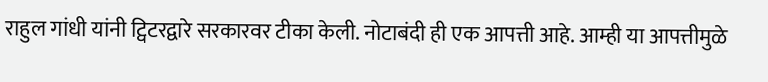राहुल गांधी यांनी ट्विटरद्वारे सरकारवर टीका केली. नोटाबंदी ही एक आपत्ती आहे. आम्ही या आपत्तीमुळे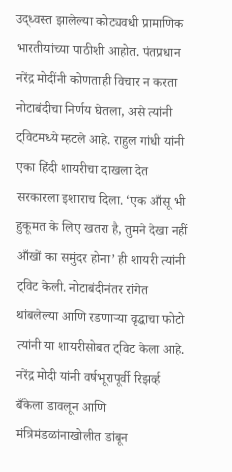उद्ध्वस्त झालेल्या कोट्यवधी प्रामाणिक भारतीयांच्या पाठीशी आहोत. पंतप्रधान नरेंद्र मोदींनी कोणताही विचार न करता नोटाबंदीचा निर्णय घेतला, असे त्यांनी ट्विटमध्ये म्हटले आहे. राहुल गांधी यांनी एका हिंदी शायरीचा दाखला देत सरकारला इशाराच दिला. ‘एक आँसू भी हुकूमत के लिए खतरा है, तुमने देखा नहीं आँखों का समुंदर होना’ ही शायरी त्यांनी ट्विट केली. नोटाबंदीनंतर रांगेत थांबलेल्या आणि रडणाऱ्या वृद्धाचा फोटो त्यांनी या शायरीसोबत ट्विट केला आहे.
नरेंद्र मोदी यांनी वर्षभूरापूर्वी रिझर्व्ह बँकेला डावलून आणि मंत्रिमंडळांनाखोलीत डांबून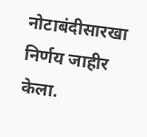नोटाबंदीसारखा निर्णय जाहीर केला.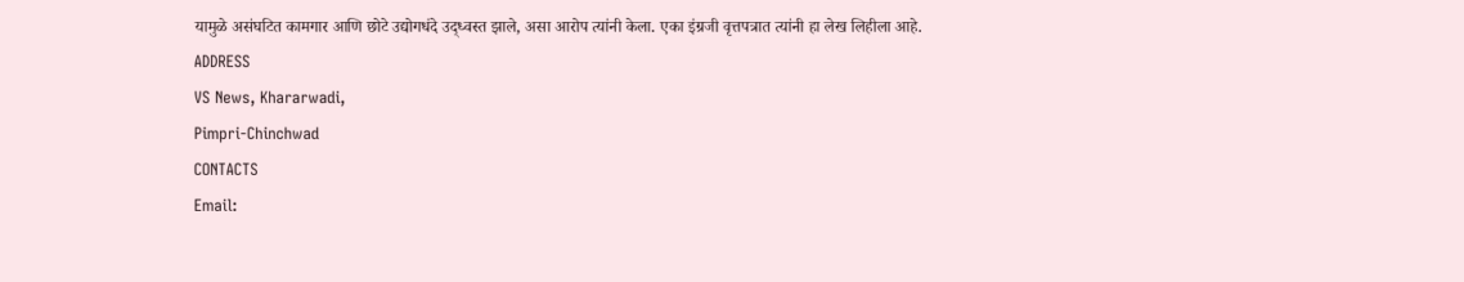यामुळे असंघटित कामगार आणि छोटे उद्योगधंदे उद्ध्वस्त झाले, असा आरोप त्यांनी केला. एका इंग्रजी वृत्तपत्रात त्यांनी हा लेख लिहीला आहे.
ADDRESS
VS News, Khararwadi,
Pimpri-Chinchwad
CONTACTS
Email: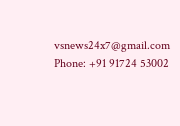vsnews24x7@gmail.com
Phone: +91 91724 53002